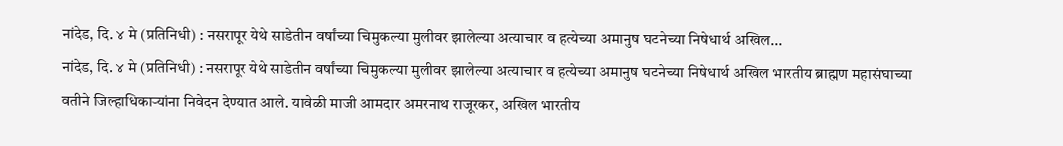नांदेड, दि. ४ मे (प्रतिनिधी) : नसरापूर येथे साडेतीन वर्षांच्या चिमुकल्या मुलीवर झालेल्या अत्याचार व हत्येच्या अमानुष घटनेच्या निषेधार्थ अखिल...
नांदेड, दि. ४ मे (प्रतिनिधी) : नसरापूर येथे साडेतीन वर्षांच्या चिमुकल्या मुलीवर झालेल्या अत्याचार व हत्येच्या अमानुष घटनेच्या निषेधार्थ अखिल भारतीय ब्राह्मण महासंघाच्या वतीने जिल्हाधिकाऱ्यांना निवेदन देण्यात आले. यावेळी माजी आमदार अमरनाथ राजूरकर, अखिल भारतीय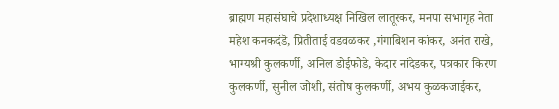ब्राह्मण महासंघाचे प्रदेशाध्यक्ष निखिल लातूरकर, मनपा सभागृह नेता महेश कनकदंडॆ, प्रितीताई वडवळकर ,गंगाबिशन कांकर, अनंत राखे, भाग्यश्री कुलकर्णी, अनिल डोईफोडे, केदार नांदेडकर, पत्रकार किरण कुलकर्णी, सुनील जोशी, संतोष कुलकर्णी, अभय कुळकजाईकर,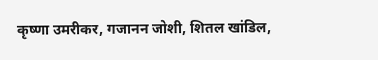कृष्णा उमरीकर, गजानन जोशी, शितल खांडिल,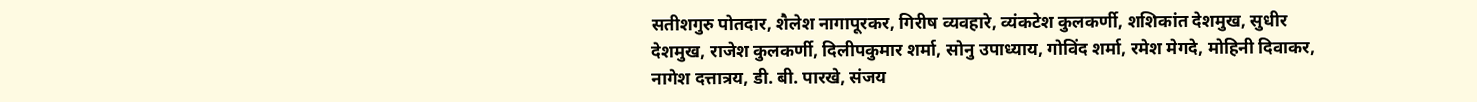सतीशगुरु पोतदार, शैलेश नागापूरकर, गिरीष व्यवहारे, व्यंकटेश कुलकर्णी, शशिकांत देशमुख, सुधीर देशमुख, राजेश कुलकर्णी, दिलीपकुमार शर्मा, सोनु उपाध्याय, गोविंद शर्मा, रमेश मेगदे, मोहिनी दिवाकर, नागेश दत्तात्रय, डी. बी. पारखे, संजय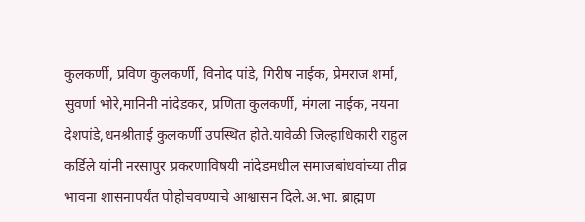कुलकर्णी, प्रविण कुलकर्णी, विनोद पांडे, गिरीष नाईक, प्रेमराज शर्मा, सुवर्णा भोरे,मानिनी नांदेडकर, प्रणिता कुलकर्णी, मंगला नाईक, नयना देशपांडे,धनश्रीताई कुलकर्णी उपस्थित होते.यावेळी जिल्हाधिकारी राहुल कर्डिले यांनी नरसापुर प्रकरणाविषयी नांदेडमधील समाजबांधवांच्या तीव्र भावना शासनापर्यंत पोहोचवण्याचे आश्वासन दिले.अ.भा. ब्राह्मण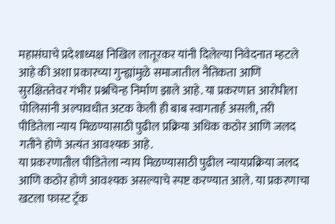महासंघाचे प्रदेशाध्यक्ष निखिल लातूरकर यांनी दिलेल्या निवेदनात म्हटले आहे की अशा प्रकारच्या गुन्ह्यांमुळे समाजातील नैतिकता आणि सुरक्षिततेवर गंभीर प्रश्नचिन्ह निर्माण झाले आहे. या प्रकरणात आरोपीला पोलिसांनी अल्पावधीत अटक केली ही बाब स्वागतार्ह असली, तरी पीडितेला न्याय मिळण्यासाठी पुढील प्रक्रिया अधिक कठोर आणि जलद गतीने होणे अत्यंत आवश्यक आहे.
या प्रकरणातील पीडितेला न्याय मिळण्यासाठी पुढील न्यायप्रक्रिया जलद आणि कठोर होणे आवश्यक असल्याचे स्पष्ट करण्यात आले. या प्रकरणाचा खटला फास्ट ट्रॅक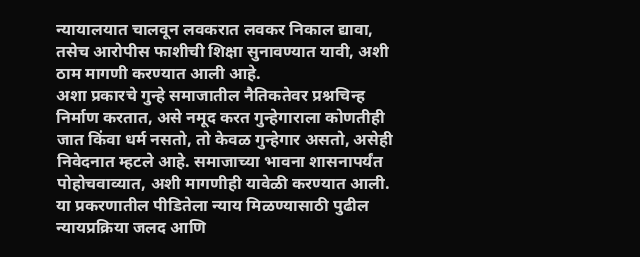न्यायालयात चालवून लवकरात लवकर निकाल द्यावा, तसेच आरोपीस फाशीची शिक्षा सुनावण्यात यावी, अशी ठाम मागणी करण्यात आली आहे.
अशा प्रकारचे गुन्हे समाजातील नैतिकतेवर प्रश्नचिन्ह निर्माण करतात, असे नमूद करत गुन्हेगाराला कोणतीही जात किंवा धर्म नसतो, तो केवळ गुन्हेगार असतो, असेही निवेदनात म्हटले आहे. समाजाच्या भावना शासनापर्यंत पोहोचवाव्यात, अशी मागणीही यावेळी करण्यात आली.
या प्रकरणातील पीडितेला न्याय मिळण्यासाठी पुढील न्यायप्रक्रिया जलद आणि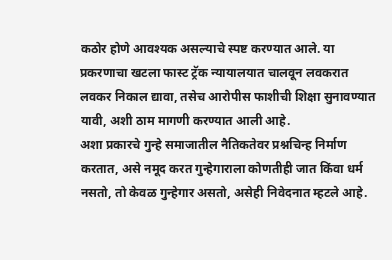कठोर होणे आवश्यक असल्याचे स्पष्ट करण्यात आले. या प्रकरणाचा खटला फास्ट ट्रॅक न्यायालयात चालवून लवकरात लवकर निकाल द्यावा, तसेच आरोपीस फाशीची शिक्षा सुनावण्यात यावी, अशी ठाम मागणी करण्यात आली आहे.
अशा प्रकारचे गुन्हे समाजातील नैतिकतेवर प्रश्नचिन्ह निर्माण करतात, असे नमूद करत गुन्हेगाराला कोणतीही जात किंवा धर्म नसतो, तो केवळ गुन्हेगार असतो, असेही निवेदनात म्हटले आहे.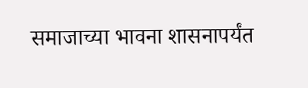समाजाच्या भावना शासनापर्यंत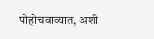पोहोचवाव्यात, अशी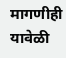मागणीही यावेळी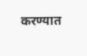करण्यात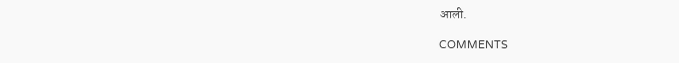आली.

COMMENTS